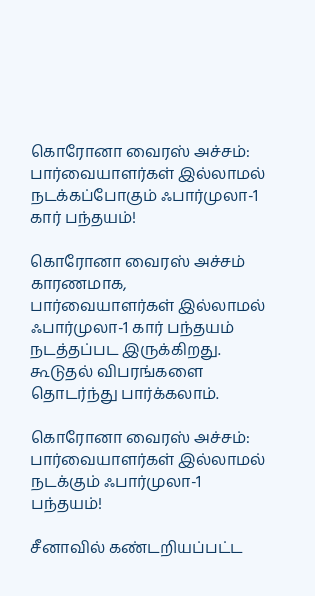கொரோனா வைரஸ் அச்சம்: பார்வையாளர்கள் இல்லாமல் நடக்கப்போகும் ஃபார்முலா-1 கார் பந்தயம்!

கொரோனா வைரஸ் அச்சம் காரணமாக, பார்வையாளர்கள் இல்லாமல் ஃபார்முலா-1 கார் பந்தயம் நடத்தப்பட இருக்கிறது. கூடுதல் விபரங்களை தொடர்ந்து பார்க்கலாம்.

கொரோனா வைரஸ் அச்சம்: பார்வையாளர்கள் இல்லாமல் நடக்கும் ஃபார்முலா-1 பந்தயம்!

சீனாவில் கண்டறியப்பட்ட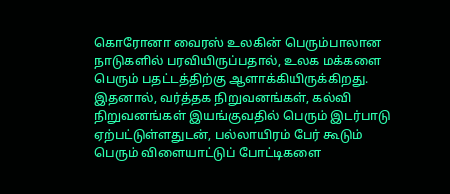கொரோனா வைரஸ் உலகின் பெரும்பாலான நாடுகளில் பரவியிருப்பதால், உலக மக்களை பெரும் பதட்டத்திற்கு ஆளாக்கியிருக்கிறது. இதனால், வர்த்தக நிறுவனங்கள், கல்வி நிறுவனங்கள் இயங்குவதில் பெரும் இடர்பாடு ஏற்பட்டுள்ளதுடன், பல்லாயிரம் பேர் கூடும் பெரும் விளையாட்டுப் போட்டிகளை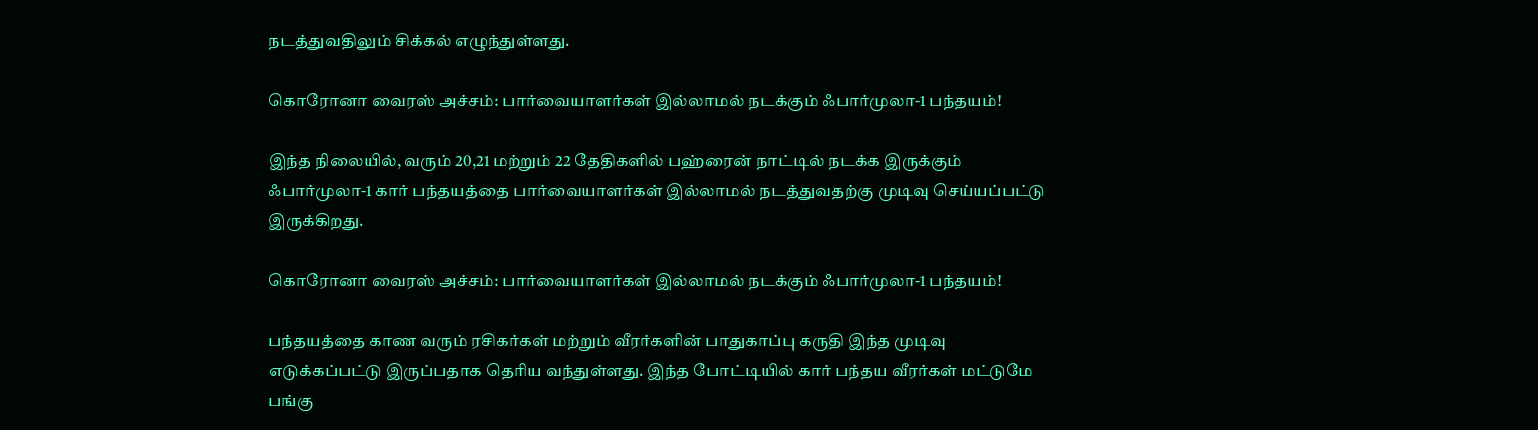நடத்துவதிலும் சிக்கல் எழுந்துள்ளது.

கொரோனா வைரஸ் அச்சம்: பார்வையாளர்கள் இல்லாமல் நடக்கும் ஃபார்முலா-1 பந்தயம்!

இந்த நிலையில், வரும் 20,21 மற்றும் 22 தேதிகளில் பஹ்ரைன் நாட்டில் நடக்க இருக்கும் ஃபார்முலா-1 கார் பந்தயத்தை பார்வையாளர்கள் இல்லாமல் நடத்துவதற்கு முடிவு செய்யப்பட்டு இருக்கிறது.

கொரோனா வைரஸ் அச்சம்: பார்வையாளர்கள் இல்லாமல் நடக்கும் ஃபார்முலா-1 பந்தயம்!

பந்தயத்தை காண வரும் ரசிகர்கள் மற்றும் வீரர்களின் பாதுகாப்பு கருதி இந்த முடிவு எடுக்கப்பட்டு இருப்பதாக தெரிய வந்துள்ளது. இந்த போட்டியில் கார் பந்தய வீரர்கள் மட்டுமே பங்கு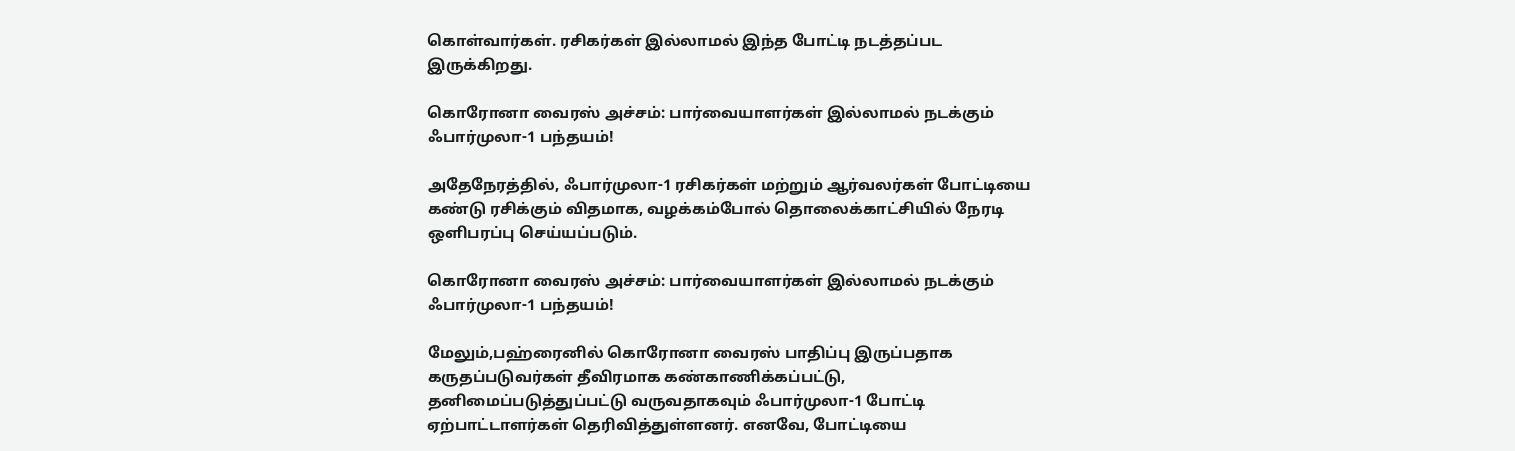கொள்வார்கள். ரசிகர்கள் இல்லாமல் இந்த போட்டி நடத்தப்பட இருக்கிறது.

கொரோனா வைரஸ் அச்சம்: பார்வையாளர்கள் இல்லாமல் நடக்கும் ஃபார்முலா-1 பந்தயம்!

அதேநேரத்தில், ஃபார்முலா-1 ரசிகர்கள் மற்றும் ஆர்வலர்கள் போட்டியை கண்டு ரசிக்கும் விதமாக, வழக்கம்போல் தொலைக்காட்சியில் நேரடி ஒளிபரப்பு செய்யப்படும்.

கொரோனா வைரஸ் அச்சம்: பார்வையாளர்கள் இல்லாமல் நடக்கும் ஃபார்முலா-1 பந்தயம்!

மேலும்,பஹ்ரைனில் கொரோனா வைரஸ் பாதிப்பு இருப்பதாக கருதப்படுவர்கள் தீவிரமாக கண்காணிக்கப்பட்டு, தனிமைப்படுத்துப்பட்டு வருவதாகவும் ஃபார்முலா-1 போட்டி ஏற்பாட்டாளர்கள் தெரிவித்துள்ளனர். எனவே, போட்டியை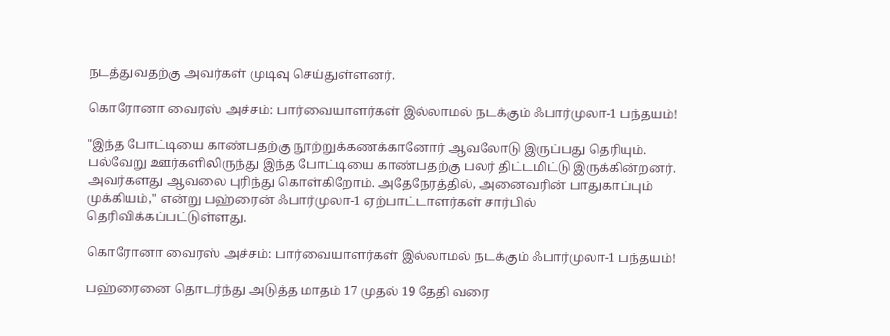நடத்துவதற்கு அவர்கள் முடிவு செய்துள்ளனர்.

கொரோனா வைரஸ் அச்சம்: பார்வையாளர்கள் இல்லாமல் நடக்கும் ஃபார்முலா-1 பந்தயம்!

"இந்த போட்டியை காண்பதற்கு நூற்றுக்கணக்கானோர் ஆவலோடு இருப்பது தெரியும். பல்வேறு ஊர்களிலிருந்து இந்த போட்டியை காண்பதற்கு பலர் திட்டமிட்டு இருக்கின்றனர். அவர்களது ஆவலை புரிந்து கொள்கிறோம். அதேநேரத்தில், அனைவரின் பாதுகாப்பும் முக்கியம்," என்று பஹ்ரைன் ஃபார்முலா-1 ஏற்பாட்டாளர்கள் சார்பில் தெரிவிக்கப்பட்டுள்ளது.

கொரோனா வைரஸ் அச்சம்: பார்வையாளர்கள் இல்லாமல் நடக்கும் ஃபார்முலா-1 பந்தயம்!

பஹ்ரைனை தொடர்ந்து அடுத்த மாதம் 17 முதல் 19 தேதி வரை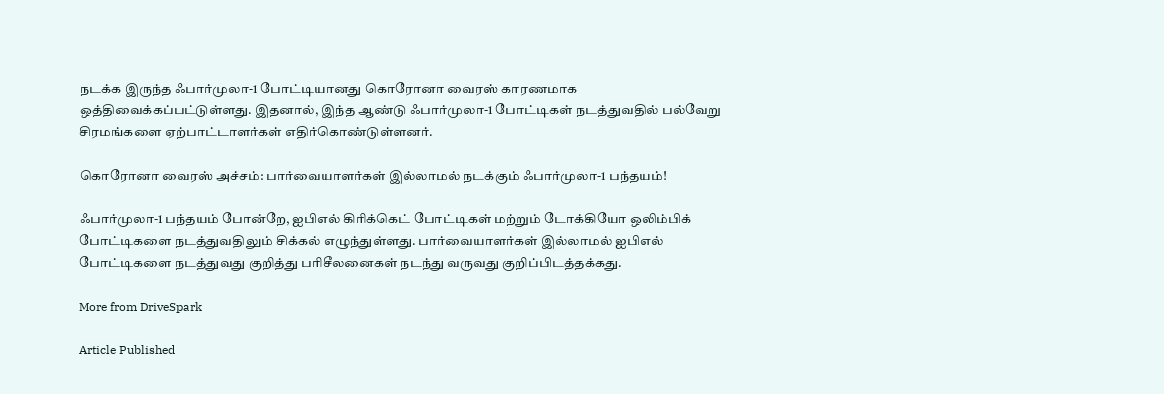நடக்க இருந்த ஃபார்முலா-1 போட்டியானது கொரோனா வைரஸ் காரணமாக ஒத்திவைக்கப்பட்டுள்ளது. இதனால், இந்த ஆண்டு ஃபார்முலா-1 போட்டிகள் நடத்துவதில் பல்வேறு சிரமங்களை ஏற்பாட்டாளர்கள் எதிர்கொண்டுள்ளனர்.

கொரோனா வைரஸ் அச்சம்: பார்வையாளர்கள் இல்லாமல் நடக்கும் ஃபார்முலா-1 பந்தயம்!

ஃபார்முலா-1 பந்தயம் போன்றே, ஐபிஎல் கிரிக்கெட் போட்டிகள் மற்றும் டோக்கியோ ஒலிம்பிக் போட்டிகளை நடத்துவதிலும் சிக்கல் எழுந்துள்ளது. பார்வையாளர்கள் இல்லாமல் ஐபிஎல் போட்டிகளை நடத்துவது குறித்து பரிசீலனைகள் நடந்து வருவது குறிப்பிடத்தக்கது.

More from DriveSpark

Article Published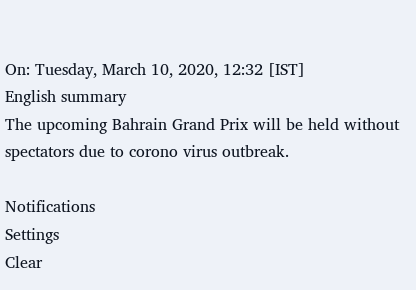On: Tuesday, March 10, 2020, 12:32 [IST]
English summary
The upcoming Bahrain Grand Prix will be held without spectators due to corono virus outbreak.

Notifications
Settings
Clear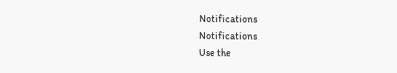Notifications
Notifications
Use the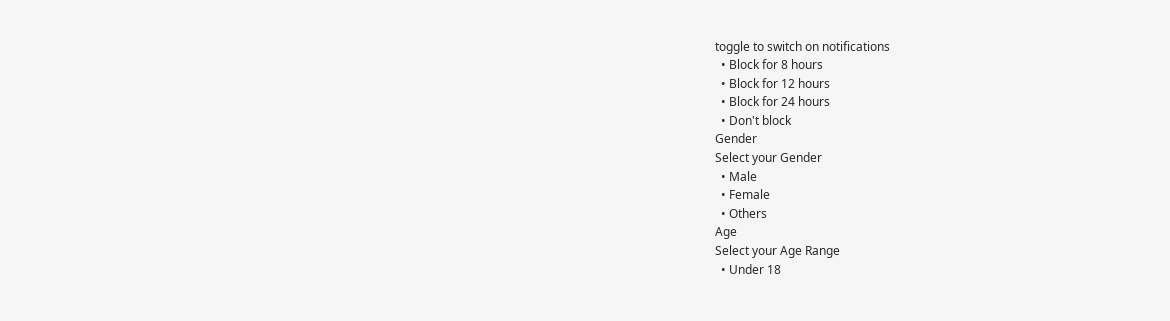toggle to switch on notifications
  • Block for 8 hours
  • Block for 12 hours
  • Block for 24 hours
  • Don't block
Gender
Select your Gender
  • Male
  • Female
  • Others
Age
Select your Age Range
  • Under 18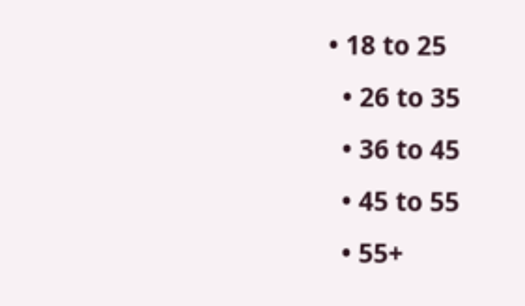• 18 to 25
  • 26 to 35
  • 36 to 45
  • 45 to 55
  • 55+